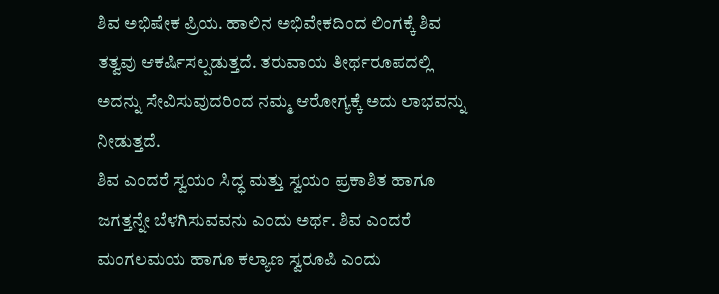ಶಿವ ಅಭಿಷೇಕ ಪ್ರಿಯ. ಹಾಲಿನ ಅಭಿವೇಕದಿಂದ ಲಿಂಗಕ್ಕೆ ಶಿವ ತತ್ವವು ಆಕರ್ಷಿಸಲ್ಪಡುತ್ತದೆ. ತರುವಾಯ ತೀರ್ಥರೂಪದಲ್ಲಿ ಅದನ್ನು ಸೇವಿಸುವುದರಿಂದ ನಮ್ಮ ಆರೋಗ್ಯಕ್ಕೆ ಅದು ಲಾಭವನ್ನು ನೀಡುತ್ತದೆ.
ಶಿವ ಎಂದರೆ ಸ್ವಯಂ ಸಿದ್ಧ ಮತ್ತು ಸ್ವಯಂ ಪ್ರಕಾಶಿತ ಹಾಗೂ ಜಗತ್ತನ್ನೇ ಬೆಳಗಿಸುವವನು ಎಂದು ಅರ್ಥ. ಶಿವ ಎಂದರೆ ಮಂಗಲಮಯ ಹಾಗೂ ಕಲ್ಯಾಣ ಸ್ವರೂಪಿ ಎಂದು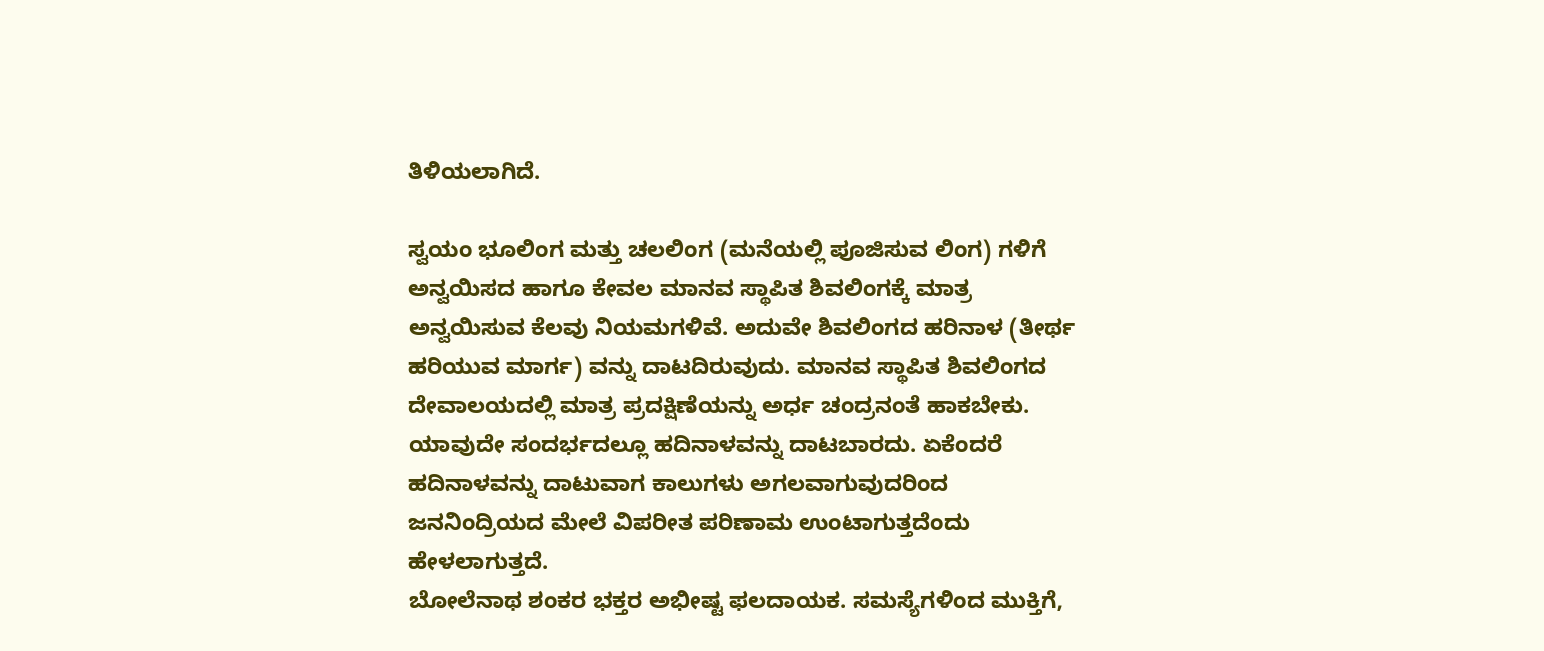ತಿಳಿಯಲಾಗಿದೆ.

ಸ್ವಯಂ ಭೂಲಿಂಗ ಮತ್ತು ಚಲಲಿಂಗ (ಮನೆಯಲ್ಲಿ ಪೂಜಿಸುವ ಲಿಂಗ) ಗಳಿಗೆ ಅನ್ವಯಿಸದ ಹಾಗೂ ಕೇವಲ ಮಾನವ ಸ್ಥಾಪಿತ ಶಿವಲಿಂಗಕ್ಕೆ ಮಾತ್ರ ಅನ್ವಯಿಸುವ ಕೆಲವು ನಿಯಮಗಳಿವೆ. ಅದುವೇ ಶಿವಲಿಂಗದ ಹರಿನಾಳ (ತೀರ್ಥ ಹರಿಯುವ ಮಾರ್ಗ) ವನ್ನು ದಾಟದಿರುವುದು. ಮಾನವ ಸ್ಥಾಪಿತ ಶಿವಲಿಂಗದ ದೇವಾಲಯದಲ್ಲಿ ಮಾತ್ರ ಪ್ರದಕ್ಷಿಣೆಯನ್ನು ಅರ್ಧ ಚಂದ್ರನಂತೆ ಹಾಕಬೇಕು. ಯಾವುದೇ ಸಂದರ್ಭದಲ್ಲೂ ಹದಿನಾಳವನ್ನು ದಾಟಬಾರದು. ಏಕೆಂದರೆ ಹದಿನಾಳವನ್ನು ದಾಟುವಾಗ ಕಾಲುಗಳು ಅಗಲವಾಗುವುದರಿಂದ ಜನನಿಂದ್ರಿಯದ ಮೇಲೆ ವಿಪರೀತ ಪರಿಣಾಮ ಉಂಟಾಗುತ್ತದೆಂದು ಹೇಳಲಾಗುತ್ತದೆ.
ಬೋಲೆನಾಥ ಶಂಕರ ಭಕ್ತರ ಅಭೀಷ್ಟ ಫಲದಾಯಕ. ಸಮಸ್ಯೆಗಳಿಂದ ಮುಕ್ತಿಗೆ,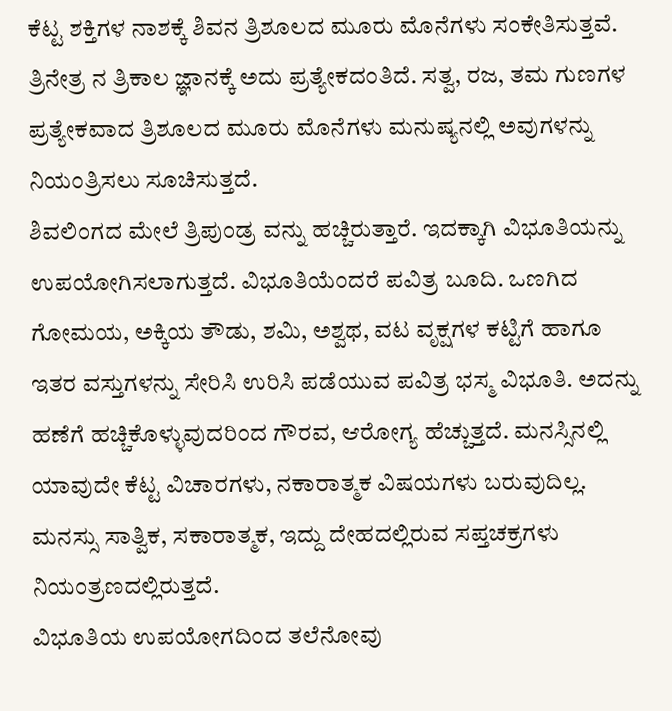ಕೆಟ್ಟ ಶಕ್ತಿಗಳ ನಾಶಕ್ಕೆ ಶಿವನ ತ್ರಿಶೂಲದ ಮೂರು ಮೊನೆಗಳು ಸಂಕೇತಿಸುತ್ತವೆ. ತ್ರಿನೇತ್ರ ನ ತ್ರಿಕಾಲ ಜ್ಞಾನಕ್ಕೆ ಅದು ಪ್ರತ್ಯೇಕದಂತಿದೆ. ಸತ್ವ, ರಜ, ತಮ ಗುಣಗಳ ಪ್ರತ್ಯೇಕವಾದ ತ್ರಿಶೂಲದ ಮೂರು ಮೊನೆಗಳು ಮನುಷ್ಯನಲ್ಲಿ ಅವುಗಳನ್ನು ನಿಯಂತ್ರಿಸಲು ಸೂಚಿಸುತ್ತದೆ.
ಶಿವಲಿಂಗದ ಮೇಲೆ ತ್ರಿಪುಂಡ್ರ ವನ್ನು ಹಚ್ಚಿರುತ್ತಾರೆ. ಇದಕ್ಕಾಗಿ ವಿಭೂತಿಯನ್ನು ಉಪಯೋಗಿಸಲಾಗುತ್ತದೆ. ವಿಭೂತಿಯೆಂದರೆ ಪವಿತ್ರ ಬೂದಿ. ಒಣಗಿದ ಗೋಮಯ, ಅಕ್ಕಿಯ ತೌಡು, ಶಮಿ, ಅಶ್ವಥ, ವಟ ವೃಕ್ಷಗಳ ಕಟ್ಟಿಗೆ ಹಾಗೂ ಇತರ ವಸ್ತುಗಳನ್ನು ಸೇರಿಸಿ ಉರಿಸಿ ಪಡೆಯುವ ಪವಿತ್ರ ಭಸ್ಮ ವಿಭೂತಿ. ಅದನ್ನು ಹಣೆಗೆ ಹಚ್ಚಿಕೊಳ್ಳುವುದರಿಂದ ಗೌರವ, ಆರೋಗ್ಯ ಹೆಚ್ಚುತ್ತದೆ. ಮನಸ್ಸಿನಲ್ಲಿ ಯಾವುದೇ ಕೆಟ್ಟ ವಿಚಾರಗಳು, ನಕಾರಾತ್ಮಕ ವಿಷಯಗಳು ಬರುವುದಿಲ್ಲ. ಮನಸ್ಸು ಸಾತ್ವಿಕ, ಸಕಾರಾತ್ಮಕ, ಇದ್ದು ದೇಹದಲ್ಲಿರುವ ಸಪ್ತಚಕ್ರಗಳು ನಿಯಂತ್ರಣದಲ್ಲಿರುತ್ತದೆ.
ವಿಭೂತಿಯ ಉಪಯೋಗದಿಂದ ತಲೆನೋವು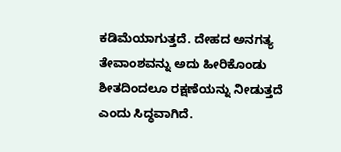ಕಡಿಮೆಯಾಗುತ್ತದೆ. ದೇಹದ ಅನಗತ್ಯ ತೇವಾಂಶವನ್ನು ಅದು ಹೀರಿಕೊಂಡು ಶೀತದಿಂದಲೂ ರಕ್ಷಣೆಯನ್ನು ನೀಡುತ್ತದೆ ಎಂದು ಸಿದ್ಧವಾಗಿದೆ.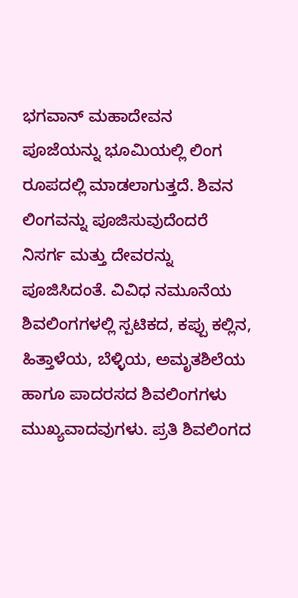ಭಗವಾನ್ ಮಹಾದೇವನ ಪೂಜೆಯನ್ನು ಭೂಮಿಯಲ್ಲಿ ಲಿಂಗ ರೂಪದಲ್ಲಿ ಮಾಡಲಾಗುತ್ತದೆ. ಶಿವನ ಲಿಂಗವನ್ನು ಪೂಜಿಸುವುದೆಂದರೆ ನಿಸರ್ಗ ಮತ್ತು ದೇವರನ್ನು ಪೂಜಿಸಿದಂತೆ. ವಿವಿಧ ನಮೂನೆಯ ಶಿವಲಿಂಗಗಳಲ್ಲಿ ಸ್ಪಟಿಕದ, ಕಪ್ಪು ಕಲ್ಲಿನ, ಹಿತ್ತಾಳೆಯ, ಬೆಳ್ಳಿಯ, ಅಮೃತಶಿಲೆಯ ಹಾಗೂ ಪಾದರಸದ ಶಿವಲಿಂಗಗಳು ಮುಖ್ಯವಾದವುಗಳು. ಪ್ರತಿ ಶಿವಲಿಂಗದ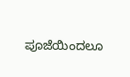ಪೂಜೆಯಿಂದಲೂ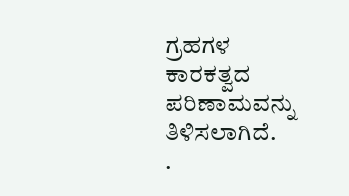ಗ್ರಹಗಳ ಕಾರಕತ್ವದ ಪರಿಣಾಮವನ್ನು ತಿಳಿಸಲಾಗಿದೆ.
.